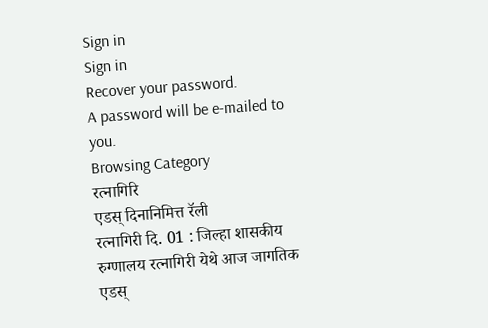Sign in
Sign in
Recover your password.
A password will be e-mailed to you.
Browsing Category
रत्नागिरि
एडस् दिनानिमित्त रॅली
रत्नागिरी दि. 01 : जिल्हा शासकीय रुग्णालय रत्नागिरी येथे आज जागतिक एडस्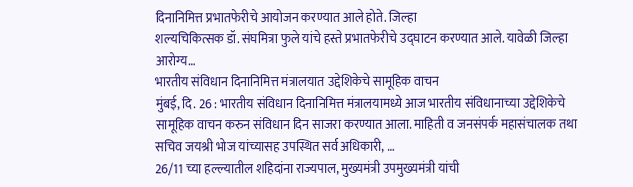दिनानिमित्त प्रभातफेरीचे आयोजन करण्यात आले होते. जिल्हा
शल्यचिकित्सक डॉ. संघमित्रा फुले यांचे हस्ते प्रभातफेरीचे उद्घाटन करण्यात आले. यावेळी जिल्हा आरोग्य…
भारतीय संविधान दिनानिमित्त मंत्रालयात उद्देशिकेचे सामूहिक वाचन
मुंबई, दि. 26 : भारतीय संविधान दिनानिमित्त मंत्रालयामध्ये आज भारतीय संविधानाच्या उद्देशिकेचे सामूहिक वाचन करुन संविधान दिन साजरा करण्यात आला. माहिती व जनसंपर्क महासंचालक तथा सचिव जयश्री भोज यांच्यासह उपस्थित सर्व अधिकारी, …
26/11 च्या हल्ल्यातील शहिदांना राज्यपाल, मुख्यमंत्री उपमुख्यमंत्री यांची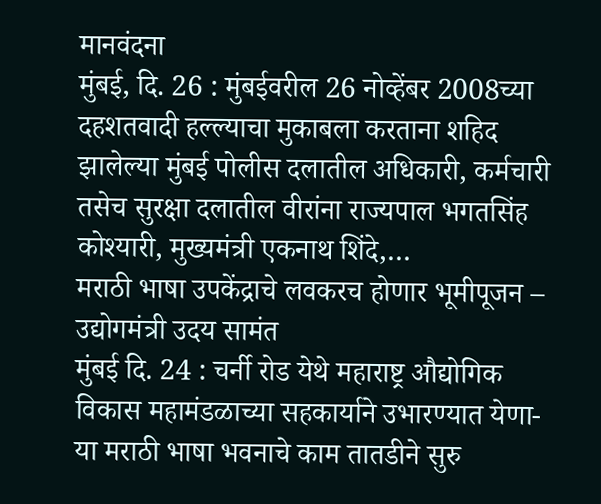मानवंदना
मुंबई, दि. 26 : मुंबईवरील 26 नोव्हेंबर 2008च्या दहशतवादी हल्ल्याचा मुकाबला करताना शहिद झालेल्या मुंबई पोलीस दलातील अधिकारी, कर्मचारी तसेच सुरक्षा दलातील वीरांना राज्यपाल भगतसिंह कोश्यारी, मुख्यमंत्री एकनाथ शिंदे,…
मराठी भाषा उपकेंद्राचे लवकरच होणार भूमीपूजन – उद्योगमंत्री उदय सामंत
मुंबई दि. 24 : चर्नी रोड येथे महाराष्ट्र औद्योगिक विकास महामंडळाच्या सहकार्याने उभारण्यात येणा-या मराठी भाषा भवनाचे काम तातडीने सुरु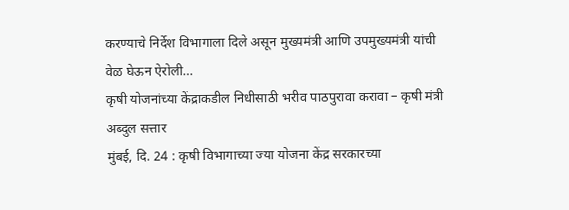करण्याचे निर्देश विभागाला दिले असून मुख्यमंत्री आणि उपमुख्यमंत्री यांची वेळ घेऊन ऐरोली…
कृषी योजनांच्या केंद्राकडील निधीसाठी भरीव पाठपुरावा करावा – कृषी मंत्री अब्दुल सत्तार
मुंबई, दि. 24 : कृषी विभागाच्या ज्या योजना केंद्र सरकारच्या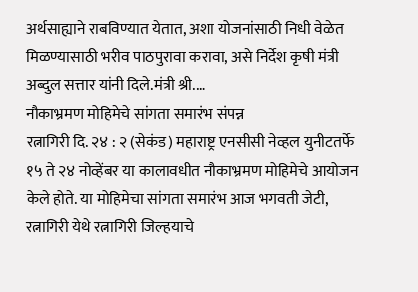अर्थसाह्याने राबविण्यात येतात, अशा योजनांसाठी निधी वेळेत मिळण्यासाठी भरीव पाठपुरावा करावा, असे निर्देश कृषी मंत्री अब्दुल सत्तार यांनी दिले.मंत्री श्री.…
नौकाभ्रमण मोहिमेचे सांगता समारंभ संपन्न
रत्नागिरी दि. २४ : २ (सेकंड) महाराष्ट्र एनसीसी नेव्हल युनीटतर्फे १५ ते २४ नोव्हेंबर या कालावधीत नौकाभ्रमण मोहिमेचे आयोजन केले होते. या मोहिमेचा सांगता समारंभ आज भगवती जेटी, रत्नागिरी येथे रत्नागिरी जिल्हयाचे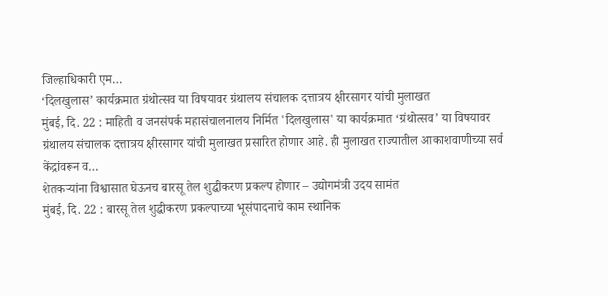जिल्हाधिकारी एम…
‘दिलखुलास’ कार्यक्रमात ग्रंथोत्सव या विषयावर ग्रंथालय संचालक दत्तात्रय क्षीरसागर यांची मुलाखत
मुंबई, दि. 22 : माहिती व जनसंपर्क महासंचालनालय निर्मित 'दिलखुलास' या कार्यक्रमात ‘ग्रंथोत्सव’ या विषयावर ग्रंथालय संचालक दत्तात्रय क्षीरसागर यांची मुलाखत प्रसारित होणार आहे. ही मुलाखत राज्यातील आकाशवाणीच्या सर्व केंद्रांवरून व…
शेतकऱ्यांना विश्वासात घेऊनच बारसू तेल शुद्धीकरण प्रकल्प होणार – उद्योगमंत्री उदय सामंत
मुंबई, दि. 22 : बारसू तेल शुद्धीकरण प्रकल्पाच्या भूसंपादनाचे काम स्थानिक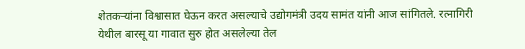शेतकऱ्यांना विश्वासात घेऊन करत असल्याचे उद्योगमंत्री उदय सामंत यांनी आज सांगितले. रत्नागिरी येथील बारसू या गावात सुरु होत असलेल्या तेल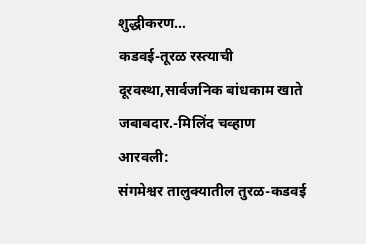शुद्धीकरण…
कडवई-तूरळ रस्त्याची दूरवस्था,सार्वजनिक बांधकाम खाते जबाबदार.-मिलिंद चव्हाण
आरवली:
संगमेश्वर तालुक्यातील तुरळ-कडवई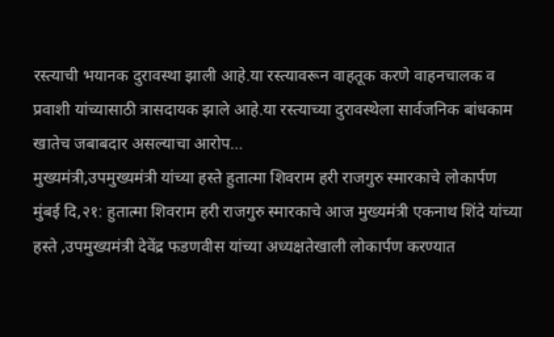रस्त्याची भयानक दुरावस्था झाली आहे.या रस्त्यावरून वाहतूक करणे वाहनचालक व प्रवाशी यांच्यासाठी त्रासदायक झाले आहे.या रस्त्याच्या दुरावस्थेला सार्वजनिक बांधकाम खातेच जबाबदार असल्याचा आरोप…
मुख्यमंत्री,उपमुख्यमंत्री यांच्या हस्ते हुतात्मा शिवराम हरी राजगुरु स्मारकाचे लोकार्पण
मुंबई दि,२१: हुतात्मा शिवराम हरी राजगुरु स्मारकाचे आज मुख्यमंत्री एकनाथ शिंदे यांच्या हस्ते ,उपमुख्यमंत्री देवेंद्र फडणवीस यांच्या अध्यक्षतेखाली लोकार्पण करण्यात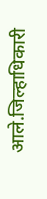आले.जिल्हाधिकारी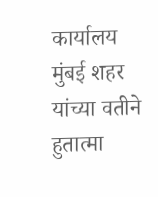कार्यालय मुंबई शहर यांच्या वतीने हुतात्मा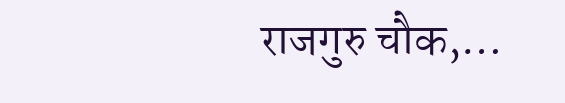राजगुरु चौक,…